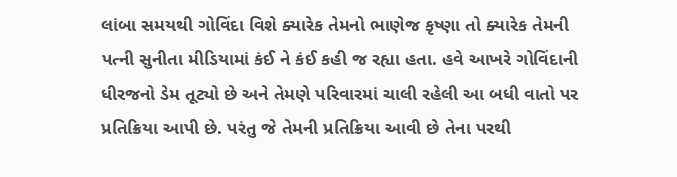લાંબા સમયથી ગોવિંદા વિશે ક્યારેક તેમનો ભાણેજ કૃષ્ણા તો ક્યારેક તેમની પત્ની સુનીતા મીડિયામાં કંઈ ને કંઈ કહી જ રહ્યા હતા. હવે આખરે ગોવિંદાની ધીરજનો ડેમ તૂટ્યો છે અને તેમણે પરિવારમાં ચાલી રહેલી આ બધી વાતો પર પ્રતિક્રિયા આપી છે. પરંતુ જે તેમની પ્રતિક્રિયા આવી છે તેના પરથી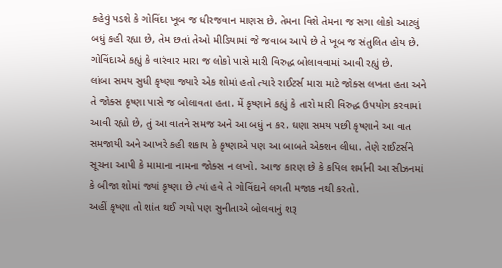કહેવું પડશે કે ગોવિંદા ખૂબ જ ધીરજવાન માણસ છે. તેમના વિશે તેમના જ સગા લોકો આટલું બધું કહી રહ્યા છે, તેમ છતાં તેઓ મીડિયામાં જે જવાબ આપે છે તે ખૂબ જ સંતુલિત હોય છે. ગોવિંદાએ કહ્યું કે વારંવાર મારા જ લોકો પાસે મારી વિરુદ્ધ બોલાવવામાં આવી રહ્યું છે.
લાંબા સમય સુધી કૃષ્ણા જ્યારે એક શોમાં હતો ત્યારે રાઈટર્સ મારા માટે જોક્સ લખતા હતા અને તે જોક્સ કૃષ્ણા પાસે જ બોલાવતા હતા. મેં કૃષ્ણાને કહ્યું કે તારો મારી વિરુદ્ધ ઉપયોગ કરવામાં આવી રહ્યો છે, તું આ વાતને સમજ અને આ બધું ન કર. ઘણા સમય પછી કૃષ્ણાને આ વાત સમજાયી અને આખરે કહી શકાય કે કૃષ્ણાએ પણ આ બાબતે એક્શન લીધા. તેણે રાઈટર્સને સૂચના આપી કે મામાના નામના જોક્સ ન લખો. આજ કારણ છે કે કપિલ શર્માની આ સીઝનમાં કે બીજા શોમાં જ્યાં કૃષ્ણા છે ત્યાં હવે તે ગોવિંદાને લગતી મજાક નથી કરતો.
અહીં કૃષ્ણા તો શાંત થઈ ગયો પણ સુનીતાએ બોલવાનું શરૂ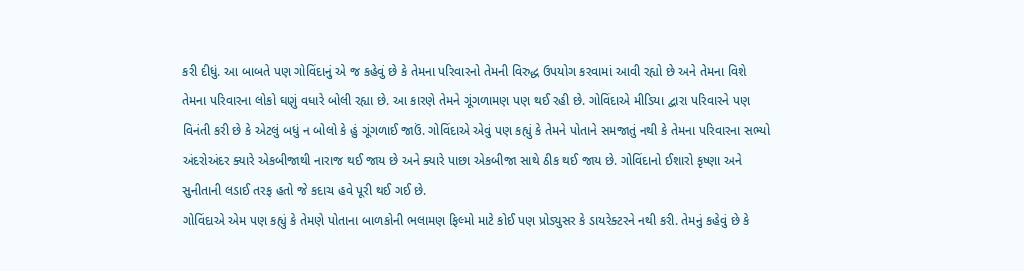કરી દીધું. આ બાબતે પણ ગોવિંદાનું એ જ કહેવું છે કે તેમના પરિવારનો તેમની વિરુદ્ધ ઉપયોગ કરવામાં આવી રહ્યો છે અને તેમના વિશે તેમના પરિવારના લોકો ઘણું વધારે બોલી રહ્યા છે. આ કારણે તેમને ગૂંગળામણ પણ થઈ રહી છે. ગોવિંદાએ મીડિયા દ્વારા પરિવારને પણ વિનંતી કરી છે કે એટલું બધું ન બોલો કે હું ગૂંગળાઈ જાઉં. ગોવિંદાએ એવું પણ કહ્યું કે તેમને પોતાને સમજાતું નથી કે તેમના પરિવારના સભ્યો અંદરોઅંદર ક્યારે એકબીજાથી નારાજ થઈ જાય છે અને ક્યારે પાછા એકબીજા સાથે ઠીક થઈ જાય છે. ગોવિંદાનો ઈશારો કૃષ્ણા અને સુનીતાની લડાઈ તરફ હતો જે કદાચ હવે પૂરી થઈ ગઈ છે.
ગોવિંદાએ એમ પણ કહ્યું કે તેમણે પોતાના બાળકોની ભલામણ ફિલ્મો માટે કોઈ પણ પ્રોડ્યુસર કે ડાયરેક્ટરને નથી કરી. તેમનું કહેવું છે કે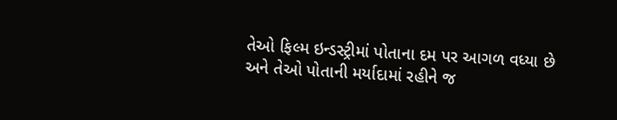તેઓ ફિલ્મ ઇન્ડસ્ટ્રીમાં પોતાના દમ પર આગળ વધ્યા છે અને તેઓ પોતાની મર્યાદામાં રહીને જ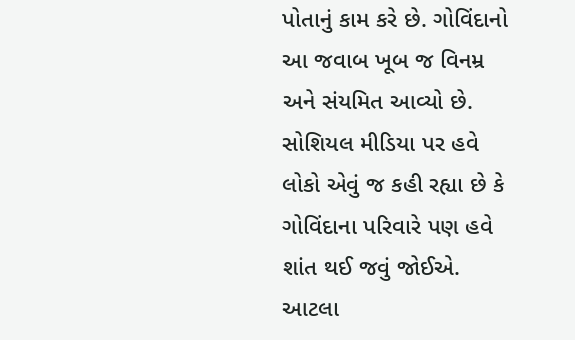પોતાનું કામ કરે છે. ગોવિંદાનો આ જવાબ ખૂબ જ વિનમ્ર અને સંયમિત આવ્યો છે. સોશિયલ મીડિયા પર હવે લોકો એવું જ કહી રહ્યા છે કે ગોવિંદાના પરિવારે પણ હવે શાંત થઈ જવું જોઈએ. આટલા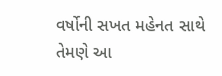વર્ષોની સખત મહેનત સાથે તેમણે આ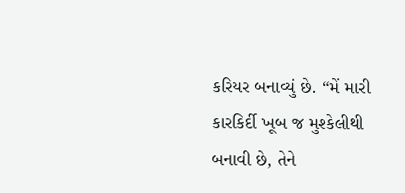કરિયર બનાવ્યું છે. “મેં મારી કારકિર્દી ખૂબ જ મુશ્કેલીથી બનાવી છે, તેને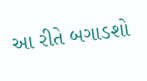આ રીતે બગાડશો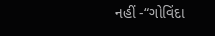નહીં -“ગોવિંદા